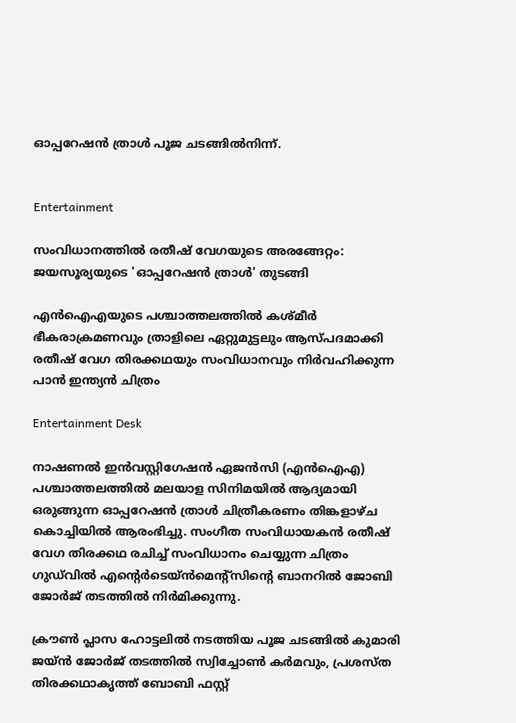ഓപ്പറേഷൻ ത്രാൾ പൂജ ചടങ്ങിൽനിന്ന്.


Entertainment

സംവിധാനത്തിൽ രതീഷ് വേഗയുടെ അരങ്ങേറ്റം: ജയസൂര്യയുടെ 'ഓപ്പറേഷൻ ത്രാൾ' തുടങ്ങി

എൻഐഎയുടെ പശ്ചാത്തലത്തിൽ കശ്മീർ ഭീകരാക്രമണവും ത്രാളിലെ ഏറ്റുമുട്ടലും ആസ്പദമാക്കി രതീഷ് വേഗ തിരക്കഥയും സംവിധാനവും നിർവഹിക്കുന്ന പാൻ ഇന്ത്യൻ ചിത്രം

Entertainment Desk

നാഷണൽ ഇൻവസ്റ്റിഗേഷൻ ഏജൻസി (എൻഐഎ) പശ്ചാത്തലത്തിൽ മലയാള സിനിമയിൽ ആദ്യമായി ഒരുങ്ങുന്ന ഓപ്പറേഷൻ ത്രാൾ ചിത്രീകരണം തിങ്കളാഴ്ച കൊച്ചിയിൽ ആരംഭിച്ചു. സംഗീത സംവിധായകൻ രതീഷ് വേഗ തിരക്കഥ രചിച്ച് സംവിധാനം ചെയ്യുന്ന ചിത്രം ഗുഡ്‌വിൽ എന്‍റെർടെയ്ൻമെന്‍റ്സിന്‍റെ ബാനറിൽ ജോബി ജോർജ് തടത്തിൽ നിർമിക്കുന്നു.

ക്രൗൺ പ്ലാസ ഹോട്ടലിൽ നടത്തിയ പൂജ ചടങ്ങിൽ കുമാരി ജയ്ൻ ജോർജ് തടത്തിൽ സ്വിച്ചോൺ കർമവും, പ്രശസ്‌ത തിരക്കഥാകൃത്ത് ബോബി ഫസ്റ്റ്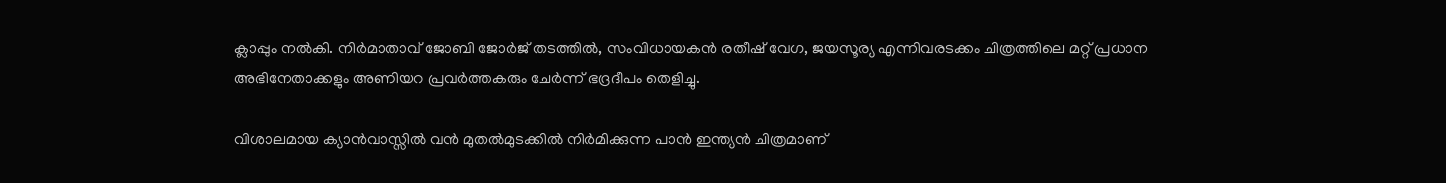ക്ലാപ്പും നൽകി. നിർമാതാവ് ജോബി ജോർജ് തടത്തിൽ, സംവിധായകൻ രതീഷ് വേഗ, ജയസൂര്യ എന്നിവരടക്കം ചിത്രത്തിലെ മറ്റ് പ്രധാന അഭിനേതാക്കളും അണിയറ പ്രവർത്തകരും ചേർന്ന് ഭദ്രദീപം തെളിച്ചു.

വിശാലമായ ക്യാൻവാസ്സിൽ വൻ മുതൽമുടക്കിൽ നിർമിക്കുന്ന പാൻ ഇന്ത്യൻ ചിത്രമാണ്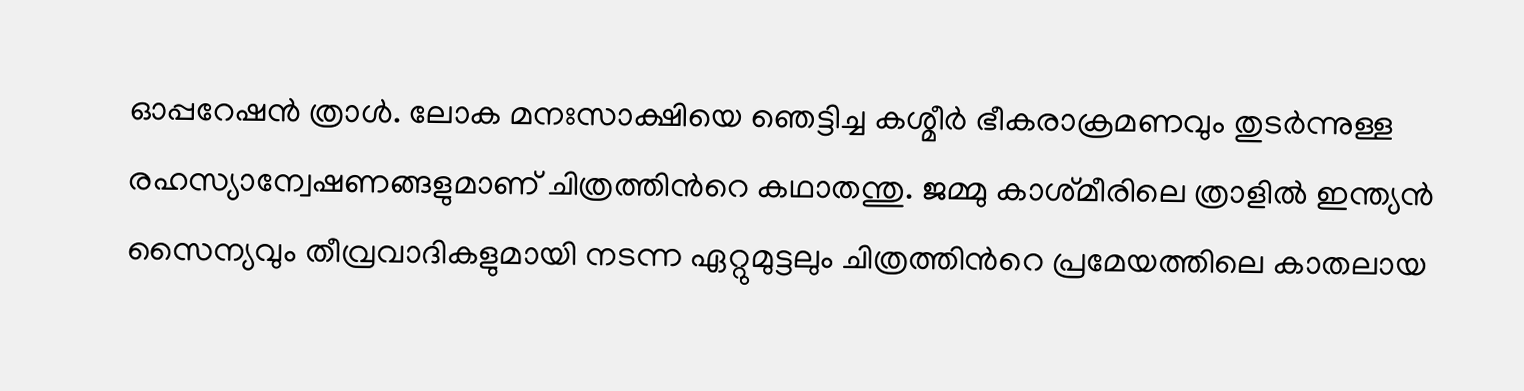ഓപ്പറേഷൻ ത്രാൾ. ലോക മനഃസാക്ഷിയെ ഞെട്ടിച്ച കശ്മീർ ഭീകരാക്രമണവും തുടർന്നുള്ള രഹസ്യാന്വേഷണങ്ങളുമാണ് ചിത്രത്തിന്‍റെ കഥാതന്തു. ജമ്മു കാശ്‌മീരിലെ ത്രാളിൽ ഇന്ത്യൻ സൈന്യവും തീവ്രവാദികളുമായി നടന്ന ഏറ്റുമുട്ടലും ചിത്രത്തിന്‍റെ പ്രമേയത്തിലെ കാതലായ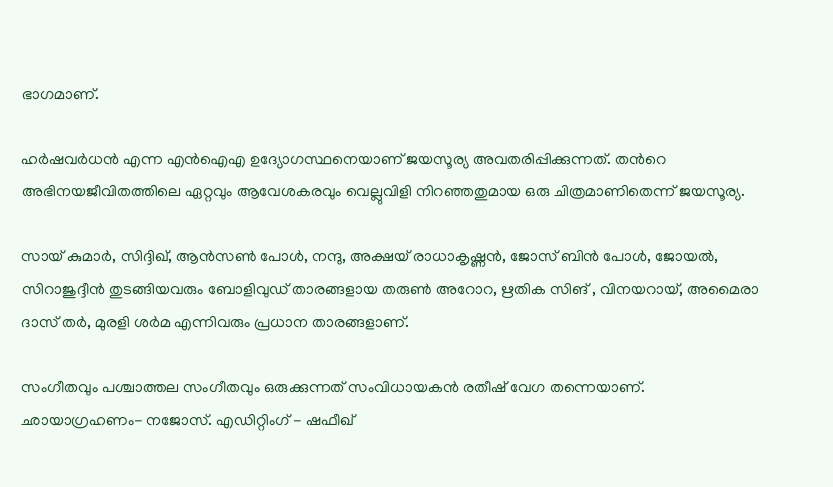ഭാഗമാണ്.

ഹർഷവർധൻ എന്ന എൻഐഎ ഉദ്യോഗസ്ഥനെയാണ് ജയസൂര്യ അവതരിപ്പിക്കുന്നത്. തന്‍റെ അഭിനയജീവിതത്തിലെ ഏറ്റവും ആവേശകരവും വെല്ലുവിളി നിറഞ്ഞതുമായ ഒരു ചിത്രമാണിതെന്ന് ജയസൂര്യ.

സായ് കുമാർ, സിദ്ദിഖ്, ആൻസൺ പോൾ, നന്ദു, അക്ഷയ് രാധാകൃഷ്ണൻ, ജോസ് ബിൻ പോൾ, ജോയൽ, സിറാജുദ്ദീൻ തുടങ്ങിയവരും ബോളിവുഡ് താരങ്ങളായ തരുൺ അറോറ, ഋതിക സിങ് , വിനയറായ്, അമൈരാ ദാസ് തർ, മുരളി ശർമ എന്നിവരും പ്രധാന താരങ്ങളാണ്.

സംഗീതവും പശ്ചാത്തല സംഗീതവും ഒരുക്കുന്നത് സംവിധായകൻ രതീഷ് വേഗ തന്നെയാണ്. ഛായാഗ്രഹണം- നജോസ്. എഡിറ്റിംഗ് - ഷഫീഖ്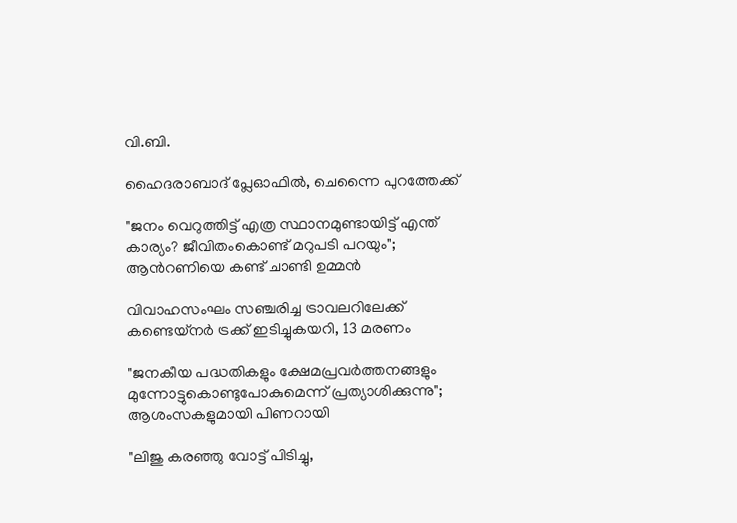വി.ബി.

ഹൈദരാബാദ് പ്ലേഓഫിൽ, ചെന്നൈ പുറത്തേക്ക്

"ജനം വെറുത്തിട്ട് എത്ര സ്ഥാനമുണ്ടായിട്ട് എന്ത് കാര്യം? ജീവിതംകൊണ്ട് മറുപടി പറയും"; ആന്‍റണിയെ കണ്ട് ചാണ്ടി ഉമ്മൻ

വിവാഹസംഘം സഞ്ചരിച്ച ട്രാവലറിലേക്ക് കണ്ടെയ്നർ ട്രക്ക് ഇടിച്ചുകയറി, 13 മരണം

"ജനകീയ പദ്ധതികളും ക്ഷേമപ്രവർത്തനങ്ങളും മുന്നോട്ടുകൊണ്ടുപോകുമെന്ന് പ്രത്യാശിക്കുന്നു"; ആശംസകളുമായി പിണറായി

"ലിജു കരഞ്ഞു വോട്ട് പിടിച്ചു,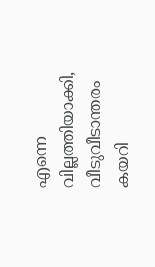എന്നെ വില്ലത്തിയാക്കി, വീടുവീടാന്തരം കയറി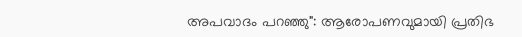അപവാദം പറഞ്ഞു": ആരോപണവുമായി പ്രതിഭ